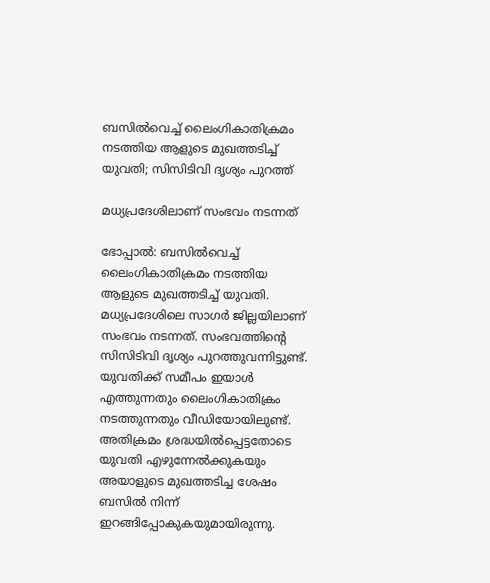ബസില്‍വെച്ച് ലൈംഗികാതിക്രമം നടത്തിയ ആളുടെ മുഖത്തടിച്ച് യുവതി; സിസിടിവി ദൃശ്യം പുറത്ത്

മധ്യപ്രദേശിലാണ് സംഭവം നടന്നത്

ഭോപ്പാല്‍: ബസില്‍വെച്ച് ലൈംഗികാതിക്രമം നടത്തിയ ആളുടെ മുഖത്തടിച്ച് യുവതി. മധ്യപ്രദേശിലെ സാഗര്‍ ജില്ലയിലാണ് സംഭവം നടന്നത്. സംഭവത്തിൻ്റെ സിസിടിവി ദൃശ്യം പുറത്തുവന്നിട്ടുണ്ട്. യുവതിക്ക് സമീപം ഇയാള്‍ എത്തുന്നതും ലൈംഗികാതിക്രം നടത്തുന്നതും വീഡിയോയിലുണ്ട്. അതിക്രമം ശ്രദ്ധയില്‍പ്പെട്ടതോടെ യുവതി എഴുന്നേല്‍ക്കുകയും അയാളുടെ മുഖത്തടിച്ച ശേഷം ബസില്‍ നിന്ന് ഇറങ്ങിപ്പോകുകയുമായിരുന്നു.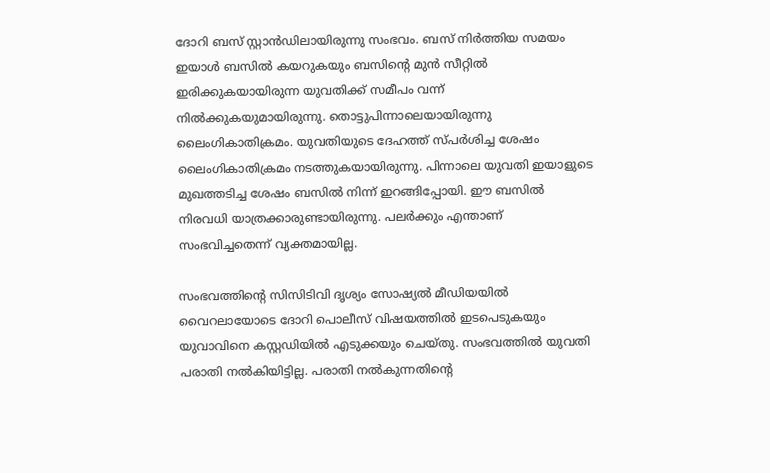ദോറി ബസ് സ്റ്റാന്‍ഡിലായിരുന്നു സംഭവം. ബസ് നിര്‍ത്തിയ സമയം ഇയാള്‍ ബസില്‍ കയറുകയും ബസിൻ്റെ മുൻ സീറ്റില്‍ ഇരിക്കുകയായിരുന്ന യുവതിക്ക് സമീപം വന്ന് നില്‍ക്കുകയുമായിരുന്നു. തൊട്ടുപിന്നാലെയായിരുന്നു ലൈംഗികാതിക്രമം. യുവതിയുടെ ദേഹത്ത് സ്പര്‍ശിച്ച ശേഷം ലൈംഗികാതിക്രമം നടത്തുകയായിരുന്നു. പിന്നാലെ യുവതി ഇയാളുടെ മുഖത്തടിച്ച ശേഷം ബസില്‍ നിന്ന് ഇറങ്ങിപ്പോയി. ഈ ബസില്‍ നിരവധി യാത്രക്കാരുണ്ടായിരുന്നു. പലര്‍ക്കും എന്താണ് സംഭവിച്ചതെന്ന് വ്യക്തമായില്ല.

സംഭവത്തിന്റെ സിസിടിവി ദൃശ്യം സോഷ്യല്‍ മീഡിയയില്‍ വൈറലായോടെ ദോറി പൊലീസ് വിഷയത്തില്‍ ഇടപെടുകയും യുവാവിനെ കസ്റ്റഡിയില്‍ എടുക്കയും ചെയ്തു. സംഭവത്തില്‍ യുവതി പരാതി നല്‍കിയിട്ടില്ല. പരാതി നല്‍കുന്നതിന്റെ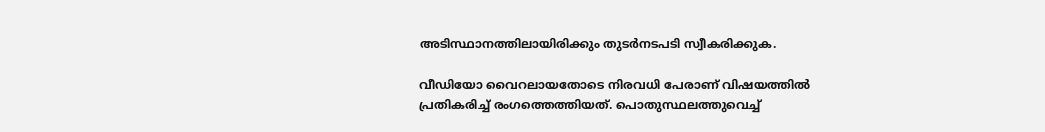അടിസ്ഥാനത്തിലായിരിക്കും തുടര്‍നടപടി സ്വീകരിക്കുക.

വീഡിയോ വൈറലായതോടെ നിരവധി പേരാണ് വിഷയത്തില്‍ പ്രതികരിച്ച് രംഗത്തെത്തിയത്. പൊതുസ്ഥലത്തുവെച്ച്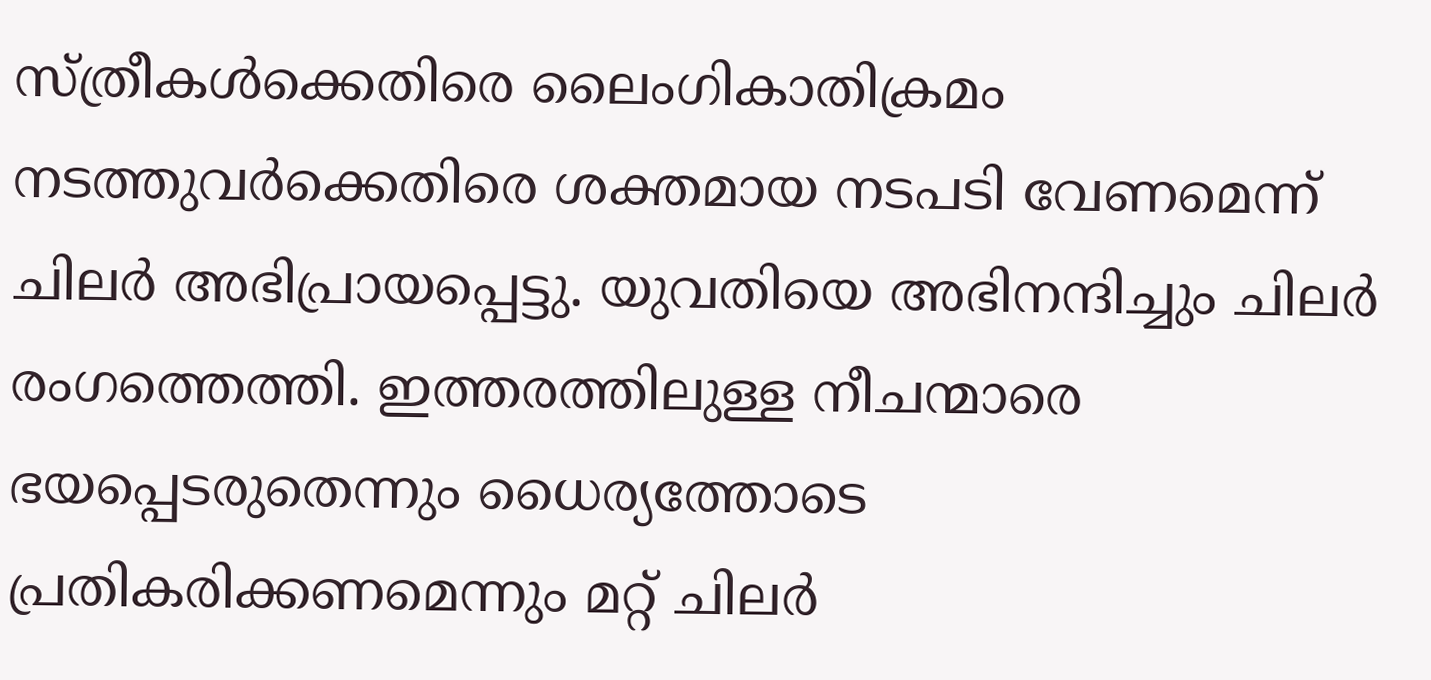സ്ത്രീകള്‍ക്കെതിരെ ലൈംഗികാതിക്രമം നടത്തുവര്‍ക്കെതിരെ ശക്തമായ നടപടി വേണമെന്ന് ചിലര്‍ അഭിപ്രായപ്പെട്ടു. യുവതിയെ അഭിനന്ദിച്ചും ചിലര്‍ രംഗത്തെത്തി. ഇത്തരത്തിലുള്ള നീചന്മാരെ ഭയപ്പെടരുതെന്നും ധൈര്യത്തോടെ പ്രതികരിക്കണമെന്നും മറ്റ് ചിലർ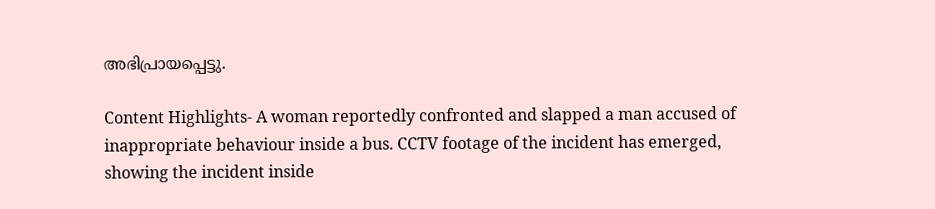അഭിപ്രായപ്പെട്ടു.

Content Highlights- A woman reportedly confronted and slapped a man accused of inappropriate behaviour inside a bus. CCTV footage of the incident has emerged, showing the incident inside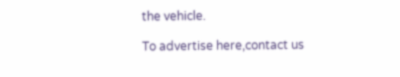the vehicle.

To advertise here,contact us